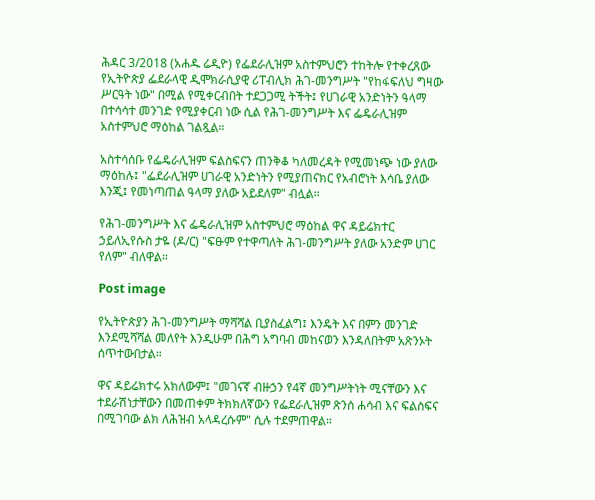ሕዳር 3/2018 (አሐዱ ሬዲዮ) የፌደራሊዝም አስተምህሮን ተከትሎ የተቀረጸው የኢትዮጵያ ፌደራላዊ ዲሞክራሲያዊ ሪፐብሊክ ሕገ-መንግሥት "የከፋፍለህ ግዛው ሥርዓት ነው" በሚል የሚቀርብበት ተደጋጋሚ ትችት፤ የሀገራዊ አንድነትን ዓላማ በተሳሳተ መንገድ የሚያቀርብ ነው ሲል የሕገ-መንግሥት እና ፌዴራሊዝም አስተምህሮ ማዕከል ገልጿል።

አስተሳሰቡ የፌዴራሊዝም ፍልስፍናን ጠንቅቆ ካለመረዳት የሚመነጭ ነው ያለው ማዕከሉ፤ "ፌደራሊዝም ሀገራዊ አንድነትን የሚያጠናክር የአብሮነት እሳቤ ያለው እንጂ፤ የመነጣጠል ዓላማ ያለው አይደለም" ብሏል።

የሕገ-መንግሥት እና ፌዴራሊዝም አስተምህሮ ማዕከል ዋና ዳይሬክተር ኃይለኢየሱስ ታዬ (ዶ/ር) "ፍፁም የተዋጣለት ሕገ-መንግሥት ያለው አንድም ሀገር የለም" ብለዋል።

Post image

የኢትዮጵያን ሕገ-መንግሥት ማሻሻል ቢያስፈልግ፤ እንዴት እና በምን መንገድ እንደሚሻሻል መለየት እንዲሁም በሕግ አግባብ መከናወን እንዳለበትም አጽንኦት ሰጥተውበታል።

ዋና ዳይሬክተሩ አክለውም፤ "መገናኛ ብዙኃን የ4ኛ መንግሥትነት ሚናቸውን እና ተደራሽነታቸውን በመጠቀም ትክክለኛውን የፌደራሊዝም ጽንሰ ሐሳብ እና ፍልስፍና በሚገባው ልክ ለሕዝብ አላዳረሱም" ሲሉ ተደምጠዋል።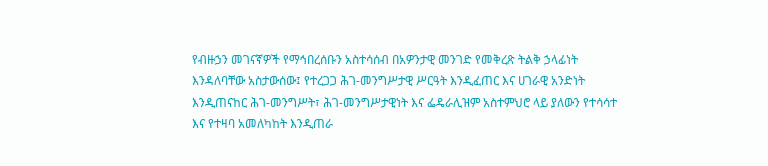የብዙኃን መገናኛዎች የማኅበረሰቡን አስተሳሰብ በአዎንታዊ መንገድ የመቅረጽ ትልቅ ኃላፊነት እንዳለባቸው አስታውሰው፤ የተረጋጋ ሕገ-መንግሥታዊ ሥርዓት እንዲፈጠር እና ሀገራዊ አንድነት እንዲጠናከር ሕገ-መንግሥት፣ ሕገ-መንግሥታዊነት እና ፌዴራሊዝም አስተምህሮ ላይ ያለውን የተሳሳተ እና የተዛባ አመለካከት እንዲጠራ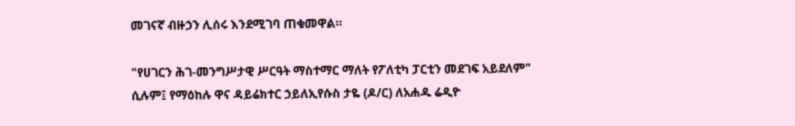መገናኛ ብዙኃን ሊሰሩ እንደሚገባ ጠቁመዋል።

"የሀገርን ሕገ-መንግሥታዊ ሥርዓት ማስተማር ማለት የፖለቲካ ፓርቲን መደገፍ አይደለም" ሲሉም፤ የማዕከሉ ዋና ዳይሬክተር ኃይለኢየሱስ ታዬ (ዶ/ር) ለአሐዱ ሬዲዮ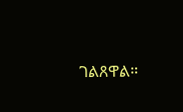ገልጸዋል።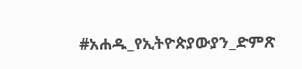#አሐዱ_የኢትዮጵያውያን_ድምጽ